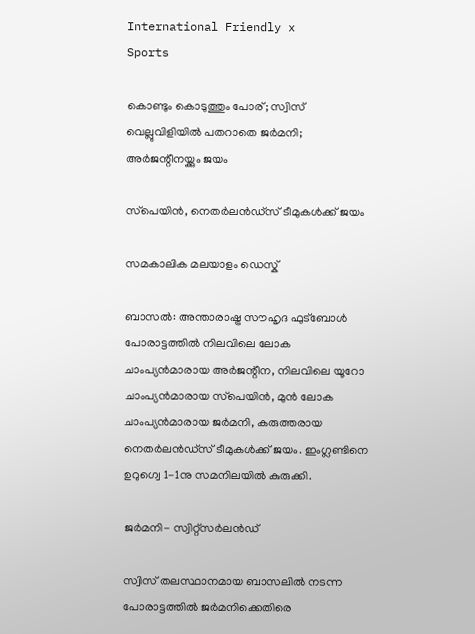International Friendly x
Sports

കൊണ്ടും കൊടുത്തും പോര്; സ്വിസ് വെല്ലുവിളിയില്‍ പതറാതെ ജര്‍മനി; അര്‍ജന്റീനയ്ക്കും ജയം

സ്‌പെയിന്‍, നെതര്‍ലന്‍ഡ്‌സ് ടീമുകള്‍ക്ക് ജയം

സമകാലിക മലയാളം ഡെസ്ക്

ബാസല്‍: അന്താരാഷ്ട്ര സൗഹൃദ ഫുട്‌ബോള്‍ പോരാട്ടത്തില്‍ നിലവിലെ ലോക ചാംപ്യന്‍മാരായ അര്‍ജന്റീന, നിലവിലെ യൂറോ ചാംപ്യന്‍മാരായ സ്‌പെയിന്‍, മുന്‍ ലോക ചാംപ്യന്‍മാരായ ജര്‍മനി, കരുത്തരായ നെതര്‍ലന്‍ഡ്‌സ് ടീമുകള്‍ക്ക് ജയം. ഇംഗ്ലണ്ടിനെ ഉറുഗ്വെ 1-1നു സമനിലയില്‍ കുരുക്കി.

ജര്‍മനി- സ്വിറ്റ്‌സര്‍ലന്‍ഡ്

സ്വിസ് തലസ്ഥാനമായ ബാസലില്‍ നടന്ന പോരാട്ടത്തില്‍ ജര്‍മനിക്കെതിരെ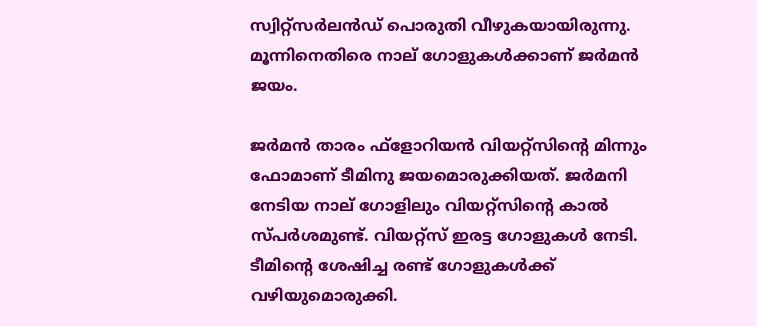സ്വിറ്റ്‌സര്‍ലന്‍ഡ് പൊരുതി വീഴുകയായിരുന്നു. മൂന്നിനെതിരെ നാല് ഗോളുകള്‍ക്കാണ് ജര്‍മന്‍ ജയം.

ജര്‍മന്‍ താരം ഫ്‌ളോറിയന്‍ വിയറ്റ്‌സിന്റെ മിന്നും ഫോമാണ് ടീമിനു ജയമൊരുക്കിയത്. ജര്‍മനി നേടിയ നാല് ഗോളിലും വിയറ്റ്‌സിന്റെ കാല്‍ സ്പര്‍ശമുണ്ട്. വിയറ്റ്‌സ് ഇരട്ട ഗോളുകള്‍ നേടി. ടീമിന്റെ ശേഷിച്ച രണ്ട് ഗോളുകള്‍ക്ക് വഴിയുമൊരുക്കി.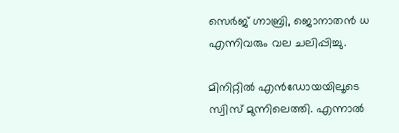സെര്‍ജ് ഗ്നാബ്രി, ജൊനാതന്‍ ധ എന്നിവരും വല ചലിപ്പിച്ചു.

മിനിറ്റില്‍ എന്‍ഡോയയിലൂടെ സ്വിസ് മുന്നിലെത്തി. എന്നാല്‍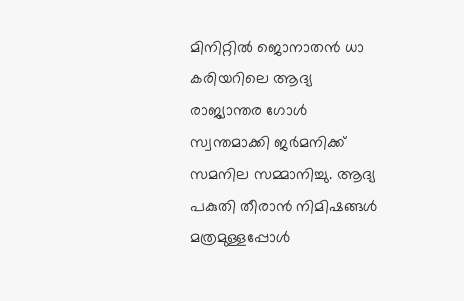മിനിറ്റില്‍ ജൊനാതന്‍ ധാ കരിയറിലെ ആദ്യ രാജ്യാന്തര ഗോള്‍ സ്വന്തമാക്കി ജര്‍മനിക്ക് സമനില സമ്മാനിച്ചു. ആദ്യ പകുതി തീരാന്‍ നിമിഷങ്ങള്‍ മത്രമുള്ളപ്പോള്‍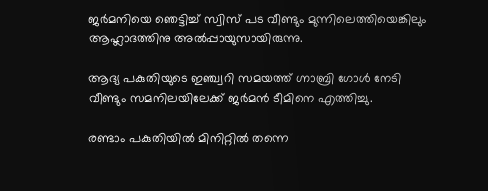ജര്‍മനിയെ ഞെട്ടിച്ച് സ്വിസ് പട വീണ്ടും മുന്നിലെത്തിയെങ്കിലും ആഹ്ലാദത്തിനു അല്‍പ്പായുസായിരുന്നു.

ആദ്യ പകുതിയുടെ ഇഞ്ച്വറി സമയത്ത് ഗ്നാബ്രി ഗോള്‍ നേടി വീണ്ടും സമനിലയിലേക്ക് ജര്‍മന്‍ ടീമിനെ എത്തിച്ചു.

രണ്ടാം പകുതിയില്‍ മിനിറ്റില്‍ തന്നെ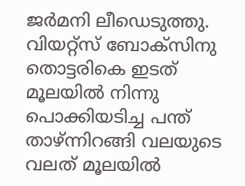ജര്‍മനി ലീഡെടുത്തു. വിയറ്റ്‌സ് ബോക്‌സിനു തൊട്ടരികെ ഇടത് മൂലയില്‍ നിന്നു പൊക്കിയടിച്ച പന്ത് താഴ്ന്നിറങ്ങി വലയുടെ വലത് മൂലയില്‍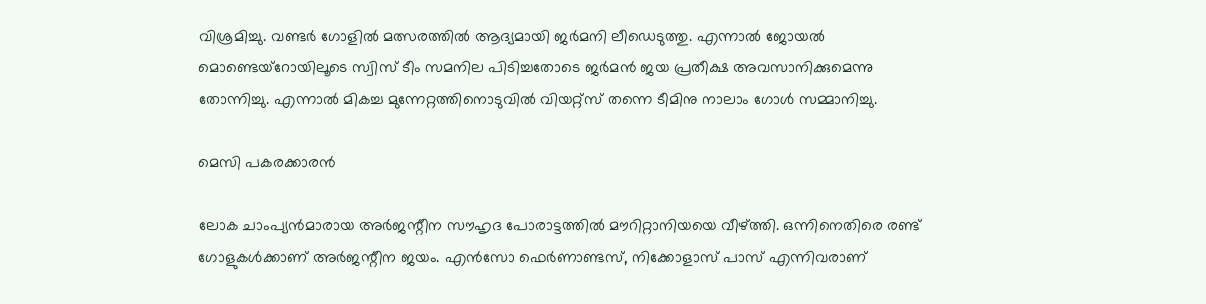വിശ്രമിച്ചു. വണ്ടര്‍ ഗോളില്‍ മത്സരത്തില്‍ ആദ്യമായി ജര്‍മനി ലീഡെടുത്തു. എന്നാല്‍ ജോയല്‍ മൊണ്ടെയ്‌റോയിലൂടെ സ്വിസ് ടീം സമനില പിടിച്ചതോടെ ജര്‍മന്‍ ജയ പ്രതീക്ഷ അവസാനിക്കുമെന്നു തോന്നിച്ചു. എന്നാല്‍ മികച്ച മുന്നേറ്റത്തിനൊടുവില്‍ വിയറ്റ്‌സ് തന്നെ ടീമിനു നാലാം ഗോള്‍ സമ്മാനിച്ചു.

മെസി പകരക്കാരന്‍

ലോക ചാംപ്യന്‍മാരായ അര്‍ജന്റീന സൗഹൃദ പോരാട്ടത്തില്‍ മൗറിറ്റാനിയയെ വീഴ്ത്തി. ഒന്നിനെതിരെ രണ്ട് ഗോളുകള്‍ക്കാണ് അര്‍ജന്റീന ജയം. എന്‍സോ ഫെര്‍ണാണ്ടസ്, നിക്കോളാസ് പാസ് എന്നിവരാണ്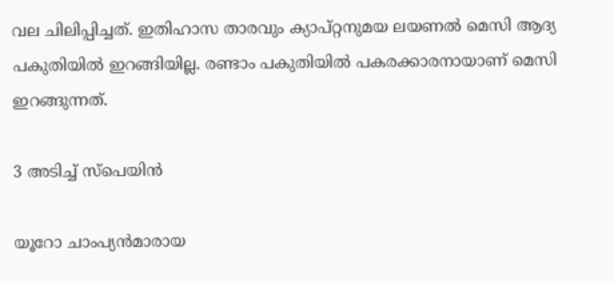വല ചിലിപ്പിച്ചത്. ഇതിഹാസ താരവും ക്യാപ്റ്റനുമയ ലയണല്‍ മെസി ആദ്യ പകുതിയില്‍ ഇറങ്ങിയില്ല. രണ്ടാം പകുതിയില്‍ പകരക്കാരനായാണ് മെസി ഇറങ്ങുന്നത്.

3 അടിച്ച് സ്‌പെയിന്‍

യൂറോ ചാംപ്യന്‍മാരായ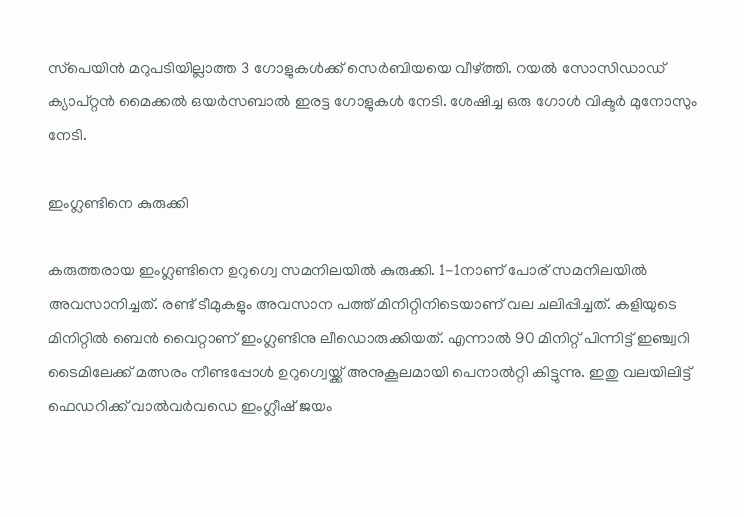സ്‌പെയിന്‍ മറുപടിയില്ലാത്ത 3 ഗോളുകള്‍ക്ക് സെര്‍ബിയയെ വീഴ്ത്തി. റയല്‍ സോസിഡാഡ് ക്യാപ്റ്റന്‍ മൈക്കല്‍ ഒയര്‍സബാല്‍ ഇരട്ട ഗോളുകള്‍ നേടി. ശേഷിച്ച ഒരു ഗോള്‍ വിക്ടര്‍ മുനോസും നേടി.

ഇംഗ്ലണ്ടിനെ കുരുക്കി

കരുത്തരായ ഇംഗ്ലണ്ടിനെ ഉറുഗ്വെ സമനിലയില്‍ കുരുക്കി. 1-1നാണ് പോര് സമനിലയില്‍ അവസാനിച്ചത്. രണ്ട് ടീമുകളും അവസാന പത്ത് മിനിറ്റിനിടെയാണ് വല ചലിപ്പിച്ചത്. കളിയുടെ മിനിറ്റില്‍ ബെന്‍ വൈറ്റാണ് ഇംഗ്ലണ്ടിനു ലീഡൊരുക്കിയത്. എന്നാല്‍ 90 മിനിറ്റ് പിന്നിട്ട് ഇഞ്ച്വറി ടൈമിലേക്ക് മത്സരം നീണ്ടപ്പോള്‍ ഉറുഗ്വെയ്ക്ക് അനുകൂലമായി പെനാല്‍റ്റി കിട്ടുന്നു. ഇതു വലയിലിട്ട് ഫെഡറിക്ക് വാല്‍വര്‍വഡെ ഇംഗ്ലീഷ് ജയം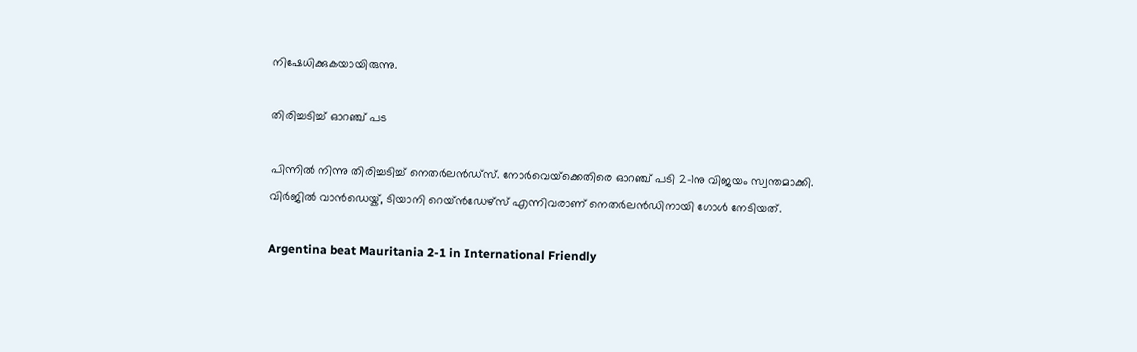നിഷേധിക്കുകയായിരുന്നു.

തിരിച്ചടിച്ച് ഓറഞ്ച് പട

പിന്നില്‍ നിന്നു തിരിച്ചടിച്ച് നെതര്‍ലന്‍ഡ്‌സ്. നോര്‍വെയ്‌ക്കെതിരെ ഓറഞ്ച് പടി 2-1നു വിജയം സ്വന്തമാക്കി. വിര്‍ജില്‍ വാന്‍ഡെയ്ക്, ടിയാനി റെയ്ന്‍ഡേഴ്‌സ് എന്നിവരാണ് നെതര്‍ലന്‍ഡിനായി ഗോള്‍ നേടിയത്.

Argentina beat Mauritania 2-1 in International Friendly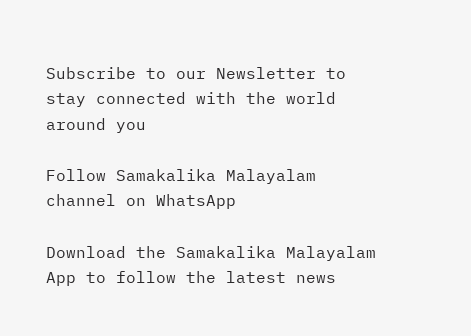Subscribe to our Newsletter to stay connected with the world around you

Follow Samakalika Malayalam channel on WhatsApp

Download the Samakalika Malayalam App to follow the latest news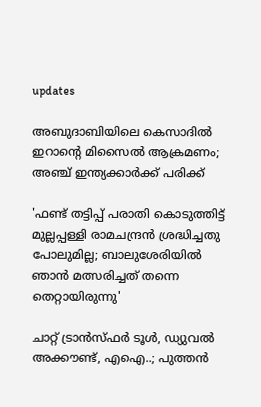updates

അബുദാബിയിലെ കെസാദില്‍ ഇറാന്റെ മിസൈല്‍ ആക്രമണം; അഞ്ച് ഇന്ത്യക്കാര്‍ക്ക് പരിക്ക്

'ഫണ്ട് തട്ടിപ്പ് പരാതി കൊടുത്തിട്ട് മുല്ലപ്പള്ളി രാമചന്ദ്രൻ ശ്രദ്ധിച്ചതു പോലുമില്ല; ബാലുശേരിയിൽ ഞാൻ മത്സരിച്ചത് തന്നെ തെറ്റായിരുന്നു'

ചാറ്റ് ട്രാന്‍സ്ഫര്‍ ടൂള്‍, ഡ്യുവല്‍ അക്കൗണ്ട്, എഐ..; പുത്തന്‍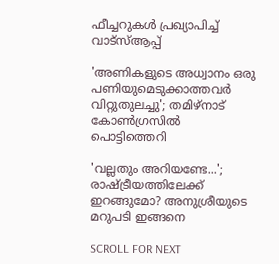ഫീച്ചറുകള്‍ പ്രഖ്യാപിച്ച് വാട്‌സ്ആപ്പ്

'അണികളുടെ അധ്വാനം ഒരു പണിയുമെടുക്കാത്തവര്‍ വിറ്റുതുലച്ചു'; തമിഴ്നാട് കോണ്‍ഗ്രസില്‍ പൊട്ടിത്തെറി

'വല്ലതും അറിയണ്ടേ...'; രാഷ്ട്രീയത്തിലേക്ക് ഇറങ്ങുമോ? അനുശ്രീയുടെ മറുപടി ഇങ്ങനെ

SCROLL FOR NEXT